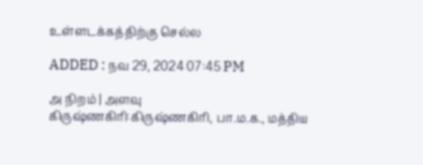உள்ளடக்கத்திற்கு செல்ல

ADDED : நவ 29, 2024 07:45 PM

அ நிறம் | அளவு
கிருஷ்ணகிரி:கிருஷ்ணகிரி, பா.ம.க., மத்திய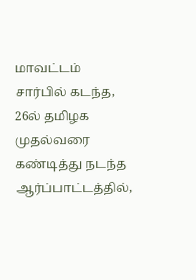மாவட்டம் சார்பில் கடந்த, 26ல் தமிழக முதல்வரை கண்டித்து நடந்த ஆர்ப்பாட்டத்தில்,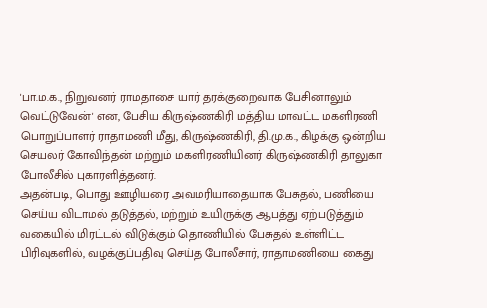'பா.ம.க., நிறுவனர் ராமதாசை யார் தரக்குறைவாக பேசினாலும் வெட்டுவேன்' என, பேசிய கிருஷ்ணகிரி மத்திய மாவட்ட மகளிரணி பொறுப்பாளர் ராதாமணி மீது, கிருஷ்ணகிரி, தி.மு.க., கிழக்கு ஒன்றிய செயலர் கோவிந்தன் மற்றும் மகளிரணியினர் கிருஷ்ணகிரி தாலுகா போலீசில் புகாரளித்தனர்.
அதன்படி, பொது ஊழியரை அவமரியாதையாக பேசுதல், பணியை செய்ய விடாமல் தடுத்தல், மற்றும் உயிருக்கு ஆபத்து ஏற்படுத்தும் வகையில் மிரட்டல் விடுக்கும் தொணியில் பேசுதல் உள்ளிட்ட பிரிவுகளில், வழக்குப்பதிவு செய்த போலீசார், ராதாமணியை கைது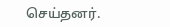செய்தனர்.